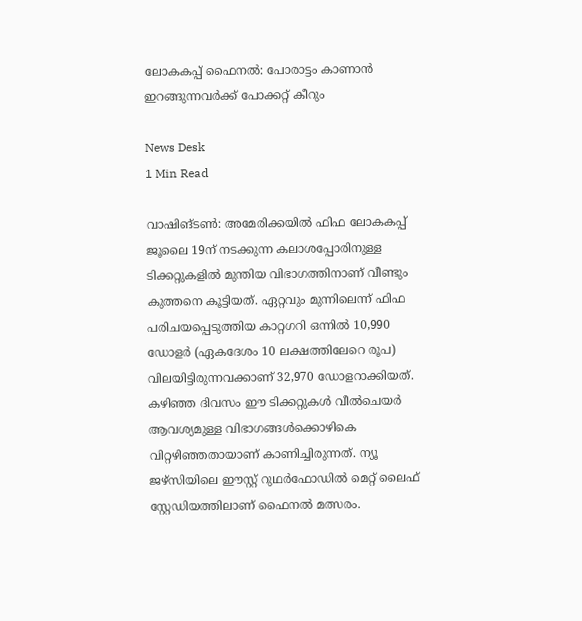ലോകകപ്പ് ഫൈനൽ: പോരാട്ടം കാണാൻ ഇറങ്ങുന്നവർക്ക് പോക്കറ്റ് കീറും

News Desk
1 Min Read

വാഷിങ്ടൺ: അമേരിക്കയിൽ ഫിഫ ലോകകപ്പ് ജൂലൈ 19ന് നടക്കുന്ന കലാശപ്പോരിനുള്ള ടിക്കറ്റുകളിൽ മുന്തിയ വിഭാഗത്തിനാണ് വീണ്ടും കുത്തനെ കൂട്ടിയത്. ഏറ്റവും മുന്നിലെന്ന് ഫിഫ പരിചയപ്പെടുത്തിയ കാറ്റഗറി ഒന്നിൽ 10,990 ഡോളർ (ഏകദേശം 10 ലക്ഷത്തിലേറെ രൂപ) വിലയിട്ടിരുന്നവക്കാണ് 32,970 ഡോളറാക്കിയത്. കഴിഞ്ഞ ദിവസം ഈ ടിക്കറ്റുകൾ വീൽചെയർ ആവശ്യമുള്ള വിഭാഗങ്ങൾക്കൊഴികെ വിറ്റഴിഞ്ഞതായാണ് കാണിച്ചിരുന്നത്. ന്യൂ ജഴ്സിയിലെ ഈസ്റ്റ് റുഥർഫോഡിൽ മെറ്റ് ലൈഫ് സ്റ്റേഡിയത്തിലാണ് ഫൈനൽ മത്സരം.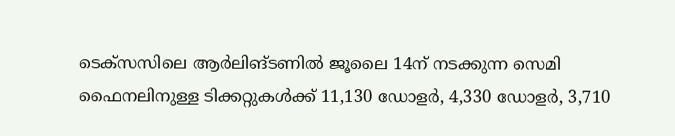ടെക്സസിലെ ആർലിങ്ടണിൽ ജൂലൈ 14ന് നടക്കുന്ന സെമി ഫൈനലിനുള്ള ടിക്കറ്റുകൾക്ക് 11,130 ഡോളർ, 4,330 ഡോളർ, 3,710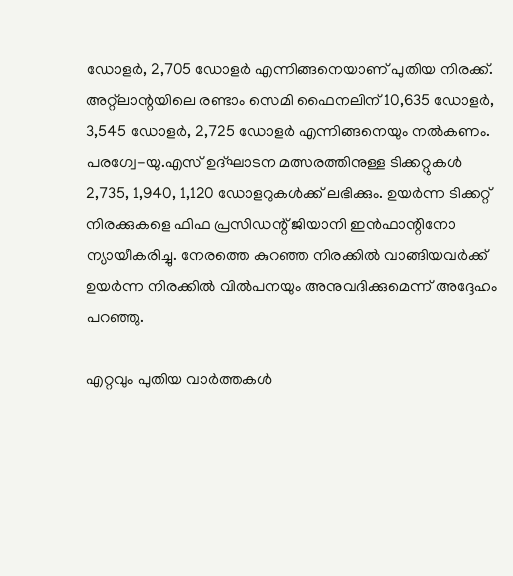ഡോളർ, 2,705 ഡോളർ എന്നിങ്ങനെയാണ് പുതിയ നിരക്ക്. അറ്റ്ലാന്റയിലെ രണ്ടാം സെമി ഫൈനലിന് 10,635 ഡോളർ, 3,545 ഡോളർ, 2,725 ഡോളർ എന്നിങ്ങനെയും നൽകണം. പരഗ്വേ-യു.എസ് ഉദ്ഘാടന മത്സരത്തിനുള്ള ടിക്കറ്റുകൾ 2,735, 1,940, 1,120 ഡോളറുകൾക്ക് ലഭിക്കും. ഉയർന്ന ടിക്കറ്റ് നിരക്കുകളെ ഫിഫ പ്രസിഡന്റ് ജിയാനി ഇൻഫാന്റിനോ ന്യായീകരിച്ചു. നേരത്തെ കുറഞ്ഞ നിരക്കിൽ വാങ്ങിയവർക്ക് ഉയർന്ന നിരക്കിൽ വിൽപനയും അനുവദിക്കുമെന്ന് അദ്ദേഹം പറഞ്ഞു.

എറ്റവും പുതിയ വാർത്തകൾ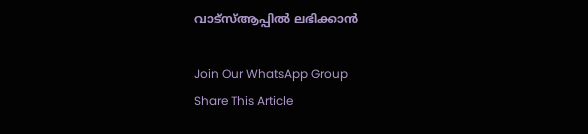വാട്സ്ആപ്പിൽ ലഭിക്കാൻ

Join Our WhatsApp Group
Share This Article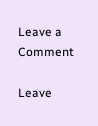Leave a Comment

Leave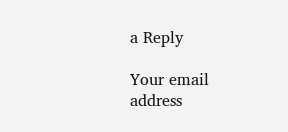a Reply

Your email address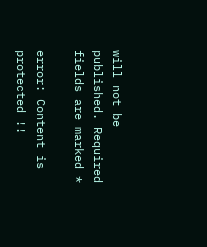will not be published. Required fields are marked *

error: Content is protected !!